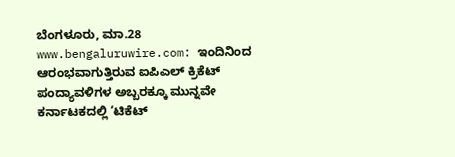ಬೆಂಗಳೂರು, ಮಾ.28 www.bengaluruwire.com: ಇಂದಿನಿಂದ ಆರಂಭವಾಗುತ್ತಿರುವ ಐಪಿಎಲ್ ಕ್ರಿಕೆಟ್ ಪಂದ್ಯಾವಳಿಗಳ ಅಬ್ಬರಕ್ಕೂ ಮುನ್ನವೇ ಕರ್ನಾಟಕದಲ್ಲಿ ‘ಟಿಕೆಟ್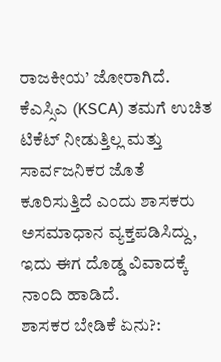ರಾಜಕೀಯ’ ಜೋರಾಗಿದೆ. ಕೆಎಸ್ಸಿಎ (KSCA) ತಮಗೆ ಉಚಿತ ಟಿಕೆಟ್ ನೀಡುತ್ತಿಲ್ಲ ಮತ್ತು ಸಾರ್ವಜನಿಕರ ಜೊತೆ ಕೂರಿಸುತ್ತಿದೆ ಎಂದು ಶಾಸಕರು ಅಸಮಾಧಾನ ವ್ಯಕ್ತಪಡಿಸಿದ್ದು, ಇದು ಈಗ ದೊಡ್ಡ ವಿವಾದಕ್ಕೆ ನಾಂದಿ ಹಾಡಿದೆ.
ಶಾಸಕರ ಬೇಡಿಕೆ ಏನು?: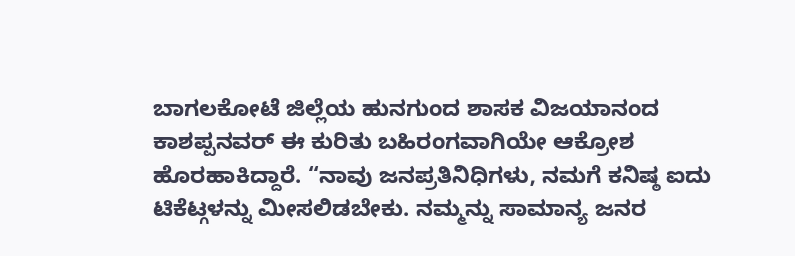ಬಾಗಲಕೋಟೆ ಜಿಲ್ಲೆಯ ಹುನಗುಂದ ಶಾಸಕ ವಿಜಯಾನಂದ ಕಾಶಪ್ಪನವರ್ ಈ ಕುರಿತು ಬಹಿರಂಗವಾಗಿಯೇ ಆಕ್ರೋಶ ಹೊರಹಾಕಿದ್ದಾರೆ. “ನಾವು ಜನಪ್ರತಿನಿಧಿಗಳು, ನಮಗೆ ಕನಿಷ್ಠ ಐದು ಟಿಕೆಟ್ಗಳನ್ನು ಮೀಸಲಿಡಬೇಕು. ನಮ್ಮನ್ನು ಸಾಮಾನ್ಯ ಜನರ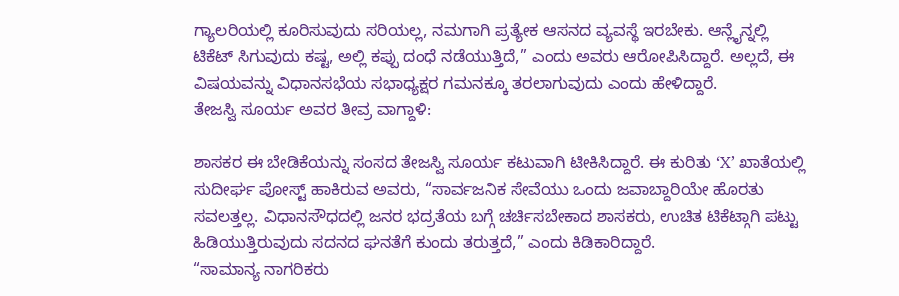ಗ್ಯಾಲರಿಯಲ್ಲಿ ಕೂರಿಸುವುದು ಸರಿಯಲ್ಲ, ನಮಗಾಗಿ ಪ್ರತ್ಯೇಕ ಆಸನದ ವ್ಯವಸ್ಥೆ ಇರಬೇಕು. ಆನ್ಲೈನ್ನಲ್ಲಿ ಟಿಕೆಟ್ ಸಿಗುವುದು ಕಷ್ಟ, ಅಲ್ಲಿ ಕಪ್ಪು ದಂಧೆ ನಡೆಯುತ್ತಿದೆ,” ಎಂದು ಅವರು ಆರೋಪಿಸಿದ್ದಾರೆ. ಅಲ್ಲದೆ, ಈ ವಿಷಯವನ್ನು ವಿಧಾನಸಭೆಯ ಸಭಾಧ್ಯಕ್ಷರ ಗಮನಕ್ಕೂ ತರಲಾಗುವುದು ಎಂದು ಹೇಳಿದ್ದಾರೆ.
ತೇಜಸ್ವಿ ಸೂರ್ಯ ಅವರ ತೀವ್ರ ವಾಗ್ದಾಳಿ:

ಶಾಸಕರ ಈ ಬೇಡಿಕೆಯನ್ನು ಸಂಸದ ತೇಜಸ್ವಿ ಸೂರ್ಯ ಕಟುವಾಗಿ ಟೀಕಿಸಿದ್ದಾರೆ. ಈ ಕುರಿತು ‘X’ ಖಾತೆಯಲ್ಲಿ ಸುದೀರ್ಘ ಪೋಸ್ಟ್ ಹಾಕಿರುವ ಅವರು, “ಸಾರ್ವಜನಿಕ ಸೇವೆಯು ಒಂದು ಜವಾಬ್ದಾರಿಯೇ ಹೊರತು ಸವಲತ್ತಲ್ಲ. ವಿಧಾನಸೌಧದಲ್ಲಿ ಜನರ ಭದ್ರತೆಯ ಬಗ್ಗೆ ಚರ್ಚಿಸಬೇಕಾದ ಶಾಸಕರು, ಉಚಿತ ಟಿಕೆಟ್ಗಾಗಿ ಪಟ್ಟು ಹಿಡಿಯುತ್ತಿರುವುದು ಸದನದ ಘನತೆಗೆ ಕುಂದು ತರುತ್ತದೆ,” ಎಂದು ಕಿಡಿಕಾರಿದ್ದಾರೆ.
“ಸಾಮಾನ್ಯ ನಾಗರಿಕರು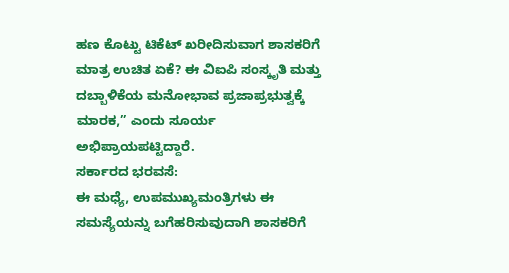ಹಣ ಕೊಟ್ಟು ಟಿಕೆಟ್ ಖರೀದಿಸುವಾಗ ಶಾಸಕರಿಗೆ ಮಾತ್ರ ಉಚಿತ ಏಕೆ? ಈ ವಿಐಪಿ ಸಂಸ್ಕೃತಿ ಮತ್ತು ದಬ್ಬಾಳಿಕೆಯ ಮನೋಭಾವ ಪ್ರಜಾಪ್ರಭುತ್ವಕ್ಕೆ ಮಾರಕ,” ಎಂದು ಸೂರ್ಯ ಅಭಿಪ್ರಾಯಪಟ್ಟಿದ್ದಾರೆ.
ಸರ್ಕಾರದ ಭರವಸೆ:
ಈ ಮಧ್ಯೆ, ಉಪಮುಖ್ಯಮಂತ್ರಿಗಳು ಈ ಸಮಸ್ಯೆಯನ್ನು ಬಗೆಹರಿಸುವುದಾಗಿ ಶಾಸಕರಿಗೆ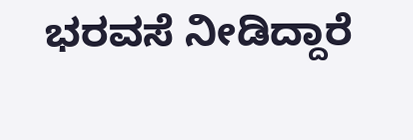ಭರವಸೆ ನೀಡಿದ್ದಾರೆ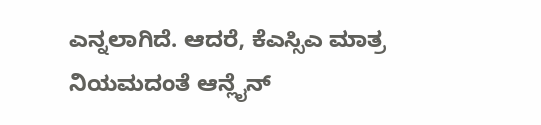ಎನ್ನಲಾಗಿದೆ. ಆದರೆ, ಕೆಎಸ್ಸಿಎ ಮಾತ್ರ ನಿಯಮದಂತೆ ಆನ್ಲೈನ್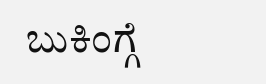ಬುಕಿಂಗ್ಗೆ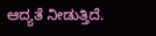ಆದ್ಯತೆ ನೀಡುತ್ತಿದೆ.